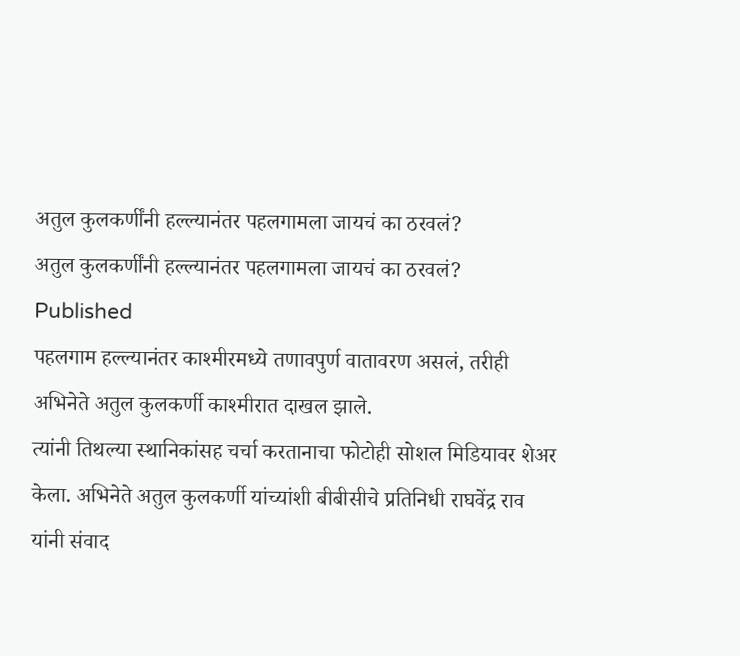अतुल कुलकर्णींनी हल्ल्यानंतर पहलगामला जायचं का ठरवलं?
अतुल कुलकर्णींनी हल्ल्यानंतर पहलगामला जायचं का ठरवलं?
Published
पहलगाम हल्ल्यानंतर काश्मीरमध्ये तणावपुर्ण वातावरण असलं, तरीही अभिनेते अतुल कुलकर्णी काश्मीरात दाखल झाले.
त्यांनी तिथल्या स्थानिकांसह चर्चा करतानाचा फोटोही सोशल मिडियावर शेअर केला. अभिनेते अतुल कुलकर्णी यांच्यांशी बीबीसीचे प्रतिनिधी राघवेंद्र राव यांनी संवाद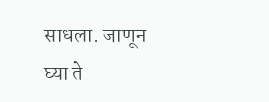साधला. जाणून घ्या ते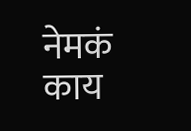नेमकं काय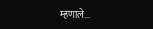म्हणाले...